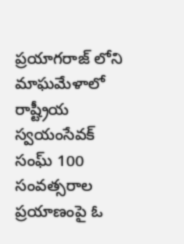ప్రయాగరాజ్ లోని మాఘమేళాలో రాష్ట్రీయ స్వయంసేవక్ సంఘ్ 100 సంవత్సరాల ప్రయాణంపై ఓ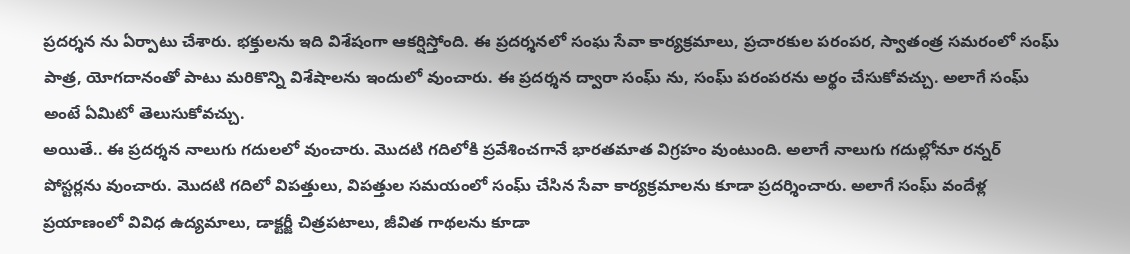ప్రదర్శన ను ఏర్పాటు చేశారు. భక్తులను ఇది విశేషంగా ఆకర్షిస్తోంది. ఈ ప్రదర్శనలో సంఘ సేవా కార్యక్రమాలు, ప్రచారకుల పరంపర, స్వాతంత్ర సమరంలో సంఘ్ పాత్ర, యోగదానంతో పాటు మరికొన్ని విశేషాలను ఇందులో వుంచారు. ఈ ప్రదర్శన ద్వారా సంఘ్ ను, సంఘ్ పరంపరను అర్థం చేసుకోవచ్చు. అలాగే సంఘ్ అంటే ఏమిటో తెలుసుకోవచ్చు.
అయితే.. ఈ ప్రదర్శన నాలుగు గదులలో వుంచారు. మొదటి గదిలోకి ప్రవేశించగానే భారతమాత విగ్రహం వుంటుంది. అలాగే నాలుగు గదుల్లోనూ రన్నర్ పోస్టర్లను వుంచారు. మొదటి గదిలో విపత్తులు, విపత్తుల సమయంలో సంఘ్ చేసిన సేవా కార్యక్రమాలను కూడా ప్రదర్శించారు. అలాగే సంఘ్ వందేళ్ల ప్రయాణంలో వివిధ ఉద్యమాలు, డాక్టర్జీ చిత్రపటాలు, జీవిత గాథలను కూడా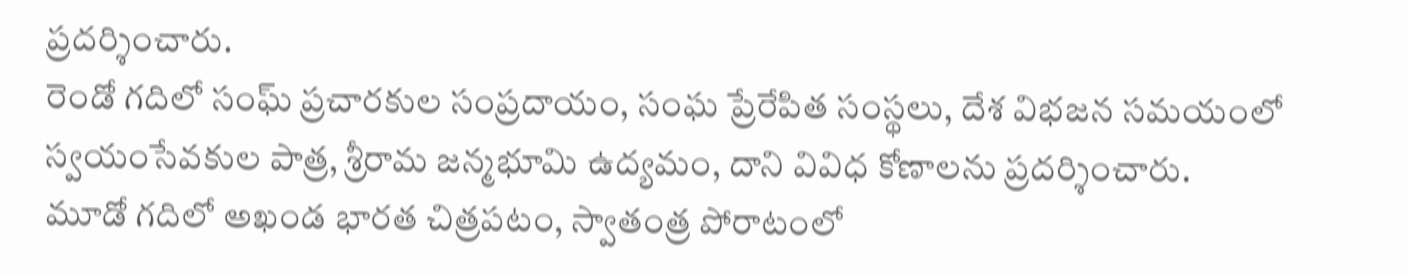ప్రదర్శించారు.
రెండో గదిలో సంఘ్ ప్రచారకుల సంప్రదాయం, సంఘ ప్రేరేపిత సంస్థలు, దేశ విభజన సమయంలో స్వయంసేవకుల పాత్ర, శ్రీరామ జన్మభూమి ఉద్యమం, దాని వివిధ కోణాలను ప్రదర్శించారు.
మూడో గదిలో అఖండ భారత చిత్రపటం, స్వాతంత్ర పోరాటంలో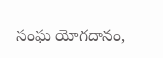సంఘ యోగదానం,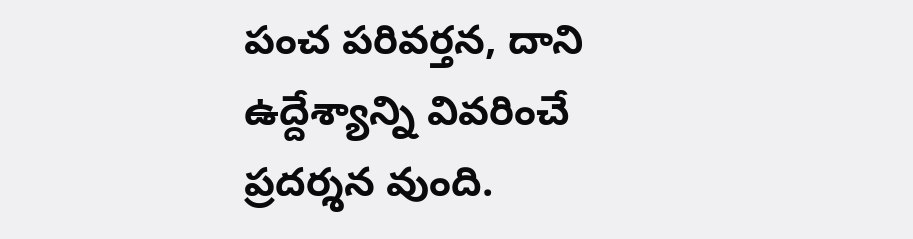పంచ పరివర్తన, దాని ఉద్దేశ్యాన్ని వివరించే ప్రదర్శన వుంది.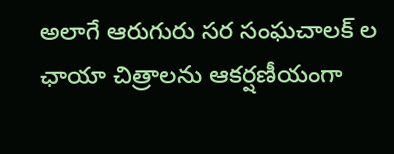అలాగే ఆరుగురు సర సంఘచాలక్ ల ఛాయా చిత్రాలను ఆకర్షణీయంగా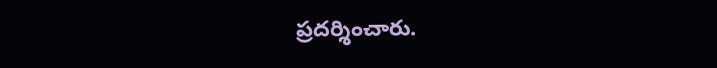ప్రదర్శించారు.